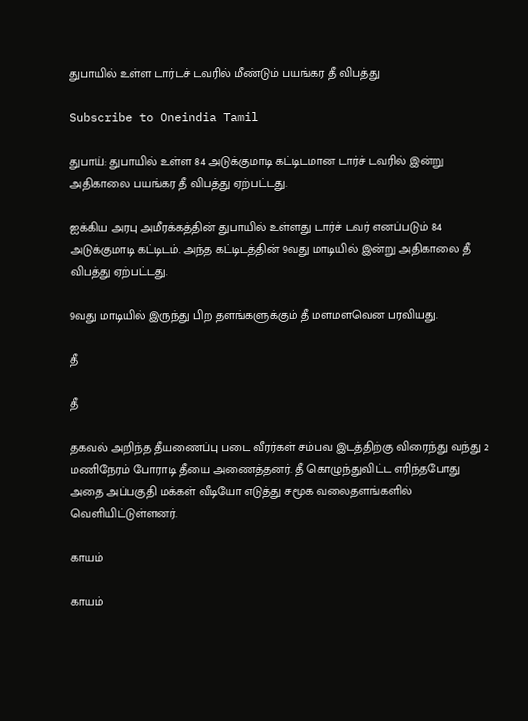துபாயில் உள்ள டார்டச் டவரில் மீண்டும் பயங்கர தீ விபத்து

Subscribe to Oneindia Tamil

துபாய்: துபாயில் உள்ள 84 அடுக்குமாடி கட்டிடமான டார்ச் டவரில் இன்று அதிகாலை பயங்கர தீ விபத்து ஏற்பட்டது.

ஐக்கிய அரபு அமீரக்கத்தின் துபாயில் உள்ளது டார்ச் டவர் எனப்படும் 84 அடுக்குமாடி கட்டிடம். அந்த கட்டிடத்தின் 9வது மாடியில் இன்று அதிகாலை தீ விபத்து ஏற்பட்டது.

9வது மாடியில் இருந்து பிற தளங்களுக்கும் தீ மளமளவென பரவியது.

தீ

தீ

தகவல் அறிந்த தீயணைப்பு படை வீரர்கள் சம்பவ இடத்திற்கு விரைந்து வந்து 2 மணிநேரம் போராடி தீயை அணைத்தனர். தீ கொழுந்துவிட்ட எரிந்தபோது அதை அப்பகுதி மக்கள் வீடியோ எடுத்து சமூக வலைதளங்களில் வெளியிட்டுள்ளனர்.

காயம்

காயம்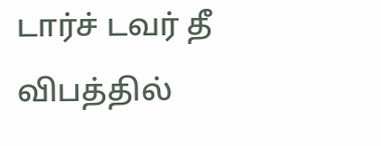டார்ச் டவர் தீ விபத்தில்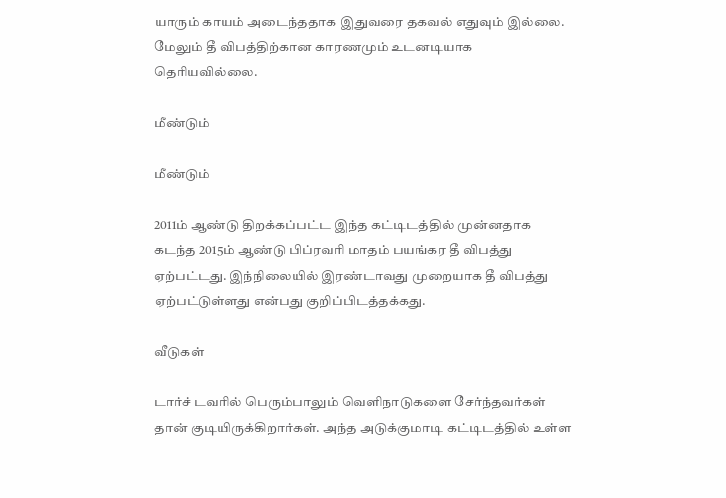யாரும் காயம் அடைந்ததாக இதுவரை தகவல் எதுவும் இல்லை. மேலும் தீ விபத்திற்கான காரணமும் உடனடியாக தெரியவில்லை.

மீண்டும்

மீண்டும்

2011ம் ஆண்டு திறக்கப்பட்ட இந்த கட்டிடத்தில் முன்னதாக கடந்த 2015ம் ஆண்டு பிப்ரவரி மாதம் பயங்கர தீ விபத்து ஏற்பட்டது. இந்நிலையில் இரண்டாவது முறையாக தீ விபத்து ஏற்பட்டுள்ளது என்பது குறிப்பிடத்தக்கது.

வீடுகள்

டார்ச் டவரில் பெரும்பாலும் வெளிநாடுகளை சேர்ந்தவர்கள் தான் குடியிருக்கிறார்கள். அந்த அடுக்குமாடி கட்டிடத்தில் உள்ள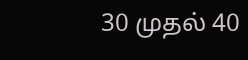30 முதல் 40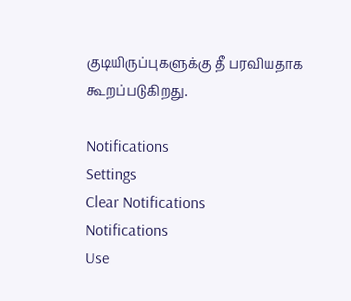குடியிருப்புகளுக்கு தீ பரவியதாக கூறப்படுகிறது.

Notifications
Settings
Clear Notifications
Notifications
Use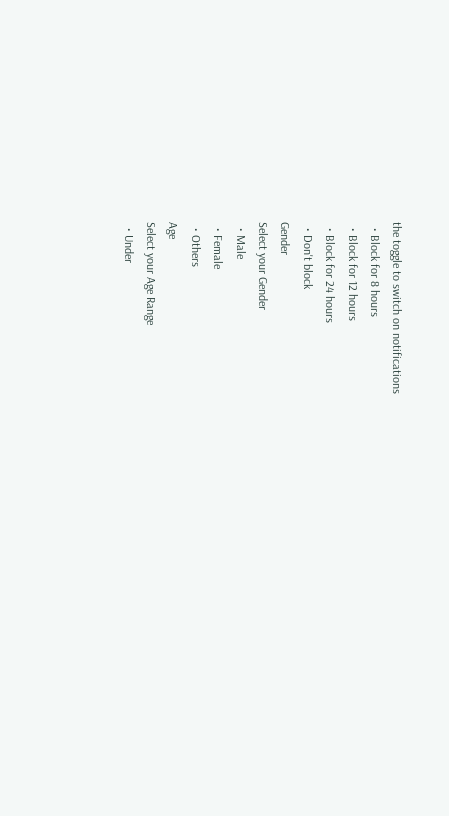the toggle to switch on notifications
  • Block for 8 hours
  • Block for 12 hours
  • Block for 24 hours
  • Don't block
Gender
Select your Gender
  • Male
  • Female
  • Others
Age
Select your Age Range
  • Under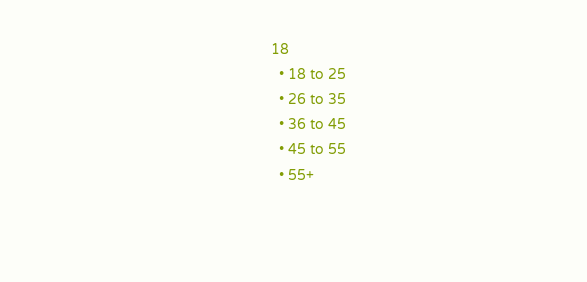18
  • 18 to 25
  • 26 to 35
  • 36 to 45
  • 45 to 55
  • 55+